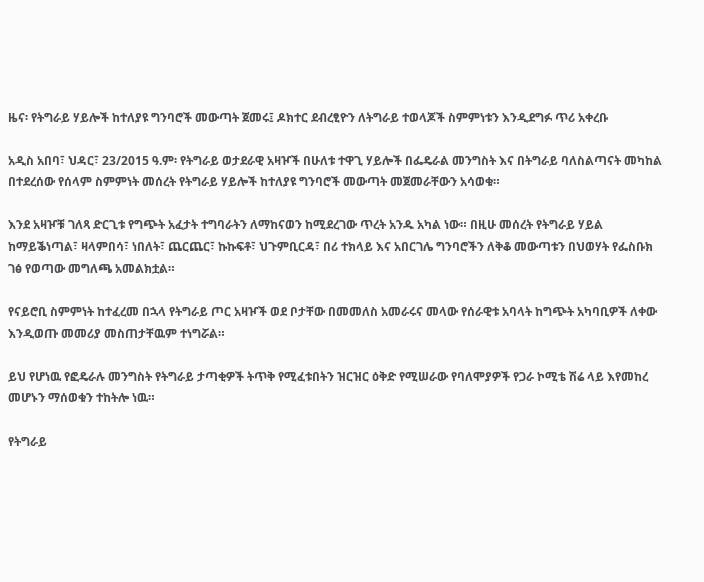ዜና፡ የትግራይ ሃይሎች ከተለያዩ ግንባሮች መውጣት ጀመሩ፤ ዶክተር ደብረፂዮን ለትግራይ ተወላጆች ስምምነቱን እንዲደግፉ ጥሪ አቀረቡ

አዲስ አበባ፣ ህዳር፣ 23/2015 ዓ.ም፡ የትግራይ ወታደራዊ አዛዦች በሁለቱ ተዋጊ ሃይሎች በፌዴራል መንግስት እና በትግራይ ባለስልጣናት መካከል በተደረሰው የሰላም ስምምነት መሰረት የትግራይ ሃይሎች ከተለያዩ ግንባሮች መውጣት መጀመራቸውን አሳወቁ።

እንደ አዛዦቹ ገለጻ ድርጊቱ የግጭት አፈታት ተግባራትን ለማከናወን ከሚደረገው ጥረት አንዱ አካል ነው። በዚሁ መሰረት የትግራይ ሃይል ከማይቕነጣል፣ ዛላምበሳ፣ ነበለት፣ ጨርጨር፣ ኩኩፍቶ፣ ህጉምቢርዳ፣ በሪ ተክላይ እና አበርገሌ ግንባሮችን ለቅቆ መውጣቱን በህወሃት የፌስቡክ ገፅ የወጣው መግለጫ አመልክቷል።

የናይሮቢ ስምምነት ከተፈረመ በኋላ የትግራይ ጦር አዛዦች ወደ ቦታቸው በመመለስ አመራሩና መላው የሰራዊቱ አባላት ከግጭት አካባቢዎች ለቀው እንዲወጡ መመሪያ መስጠታቸዉም ተነግሯል።

ይህ የሆነዉ የፎዴራሉ መንግስት የትግራይ ታጣቂዎች ትጥቅ የሚፈቱበትን ዝርዝር ዕቅድ የሚሠራው የባለሞያዎች የጋራ ኮሚቴ ሽሬ ላይ እየመከረ መሆኑን ማሰወቁን ተከትሎ ነዉ።

የትግራይ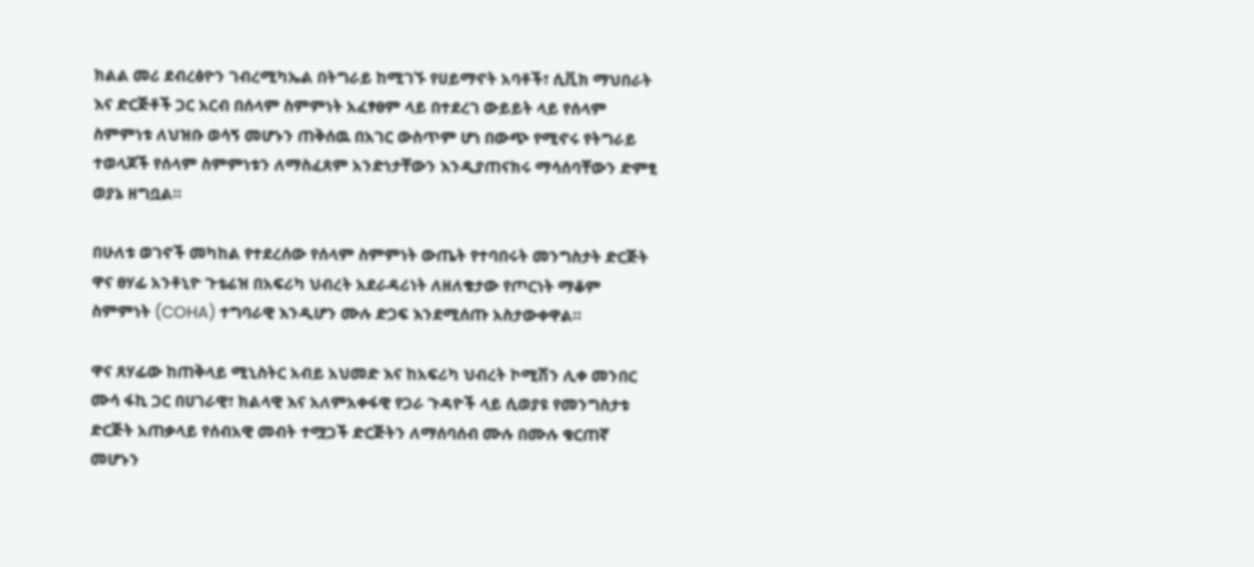ክልል መሪ ደብረፅዮን ገብረሚካኤል በትግራይ ከሚገኙ የሀይማኖት አባቶች፣ ሲቪክ ማህበራት እና ድርጅቶች ጋር አርብ በሰላም ስምምነት አፈፃፀም ላይ በተደረገ ውይይት ላይ የሰላም ስምምነቱ ለህዝቡ ወሳኝ መሆኑን ጠቅሰዉ በአገር ውስጥም ሆነ በውጭ የሚኖሩ የትግራይ ተወላጆች የሰላም ስምምነቱን ለማስፈጸም አንድነታቸውን እንዲያጠናክሩ ማሳሰባቸውን ድምፂ ወያኔ ዘግቧል።

በሁለቱ ወገኖች መካከል የተደረሰው የሰላም ስምምነት ውጤት የተባበሩት መንግስታት ድርጅት ዋና ፀሃፊ አንቶኒዮ ጉቴሬዝ በአፍሪካ ህብረት አደራዳሪነት ለዘለቄታው የጦርነት ማቆም ስምምነት (COHA) ተግባራዊ እንዲሆን ሙሉ ድጋፍ እንደሚሰጡ አስታውቀዋል።

ዋና ጸሃፊው ከጠቅላይ ሚኒስትር አብይ አህመድ እና ከአፍሪካ ህብረት ኮሚሽን ሊቀ መንበር ሙሳ ፋኪ ጋር በሀገራዊ፣ ክልላዊ እና አለምአቀፋዊ የጋራ ጉዳዮች ላይ ሲወያዩ የመንግስታቱ ድርጅት አጠቃላይ የሰብአዊ መብት ተሟጋች ድርጅትን ለማሰባሰብ ሙሉ በሙሉ ቁርጠኛ መሆኑን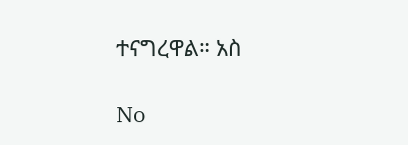ተናግረዋል። አስ

No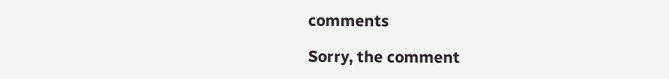comments

Sorry, the comment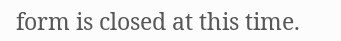form is closed at this time.